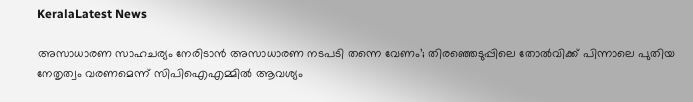KeralaLatest News

അസാധാരണ സാഹചര്യം നേരിടാന്‍ അസാധാരണ നടപടി തന്നെ വേണം’; തിരഞ്ഞെടുപ്പിലെ തോല്‍വിക്ക് പിന്നാലെ പുതിയ നേതൃത്വം വരണമെന്ന് സിപിഐഎമ്മില്‍ ആവശ്യം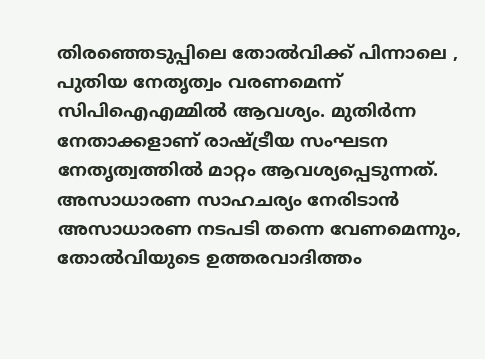തിരഞ്ഞെടുപ്പിലെ തോല്‍വിക്ക് പിന്നാലെ , പുതിയ നേതൃത്വം വരണമെന്ന് സിപിഐഎമ്മില്‍ ആവശ്യം. മുതിര്‍ന്ന നേതാക്കളാണ് രാഷ്ട്രീയ സംഘടന നേതൃത്വത്തില്‍ മാറ്റം ആവശ്യപ്പെടുന്നത്. അസാധാരണ സാഹചര്യം നേരിടാന്‍ അസാധാരണ നടപടി തന്നെ വേണമെന്നും, തോല്‍വിയുടെ ഉത്തരവാദിത്തം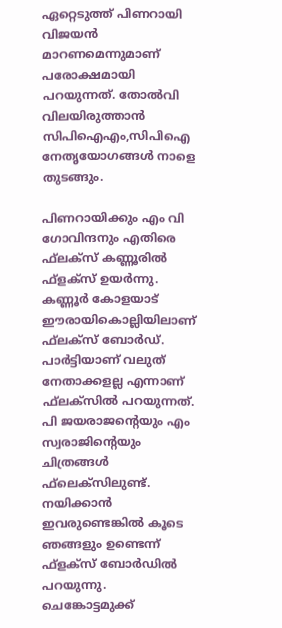ഏറ്റെടുത്ത് പിണറായി വിജയന്‍ മാറണമെന്നുമാണ് പരോക്ഷമായി പറയുന്നത്. തോല്‍വി വിലയിരുത്താന്‍ സിപിഐഎം,സിപിഐ നേതൃയോഗങ്ങള്‍ നാളെ തുടങ്ങും.

പിണറായിക്കും എം വി ഗോവിന്ദനും എതിരെ ഫ്‌ലക്‌സ് കണ്ണൂരില്‍ ഫ്‌ളക്‌സ് ഉയര്‍ന്നു. കണ്ണൂര്‍ കോളയാട് ഈരായികൊല്ലിയിലാണ് ഫ്‌ലക്‌സ് ബോര്‍ഡ്. പാര്‍ട്ടിയാണ് വലുത് നേതാക്കളല്ല എന്നാണ് ഫ്‌ലക്‌സില്‍ പറയുന്നത്. പി ജയരാജന്റെയും എം സ്വരാജിന്റെയും ചിത്രങ്ങള്‍ ഫ്‌ലെക്‌സിലുണ്ട്. നയിക്കാന്‍ ഇവരുണ്ടെങ്കില്‍ കൂടെ ഞങ്ങളും ഉണ്ടെന്ന് ഫ്‌ളക്‌സ് ബോര്‍ഡില്‍ പറയുന്നു. ചെങ്കോട്ടമുക്ക്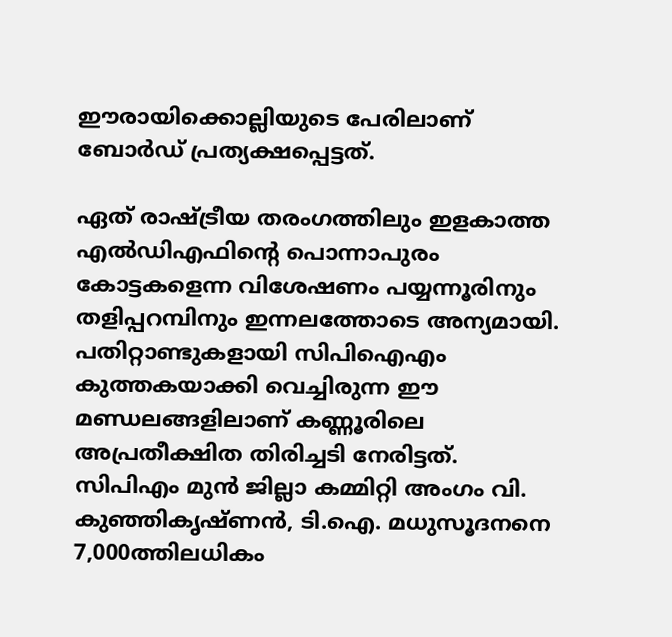ഈരായിക്കൊല്ലിയുടെ പേരിലാണ് ബോര്‍ഡ് പ്രത്യക്ഷപ്പെട്ടത്.

ഏത് രാഷ്ട്രീയ തരംഗത്തിലും ഇളകാത്ത എല്‍ഡിഎഫിന്റെ പൊന്നാപുരം കോട്ടകളെന്ന വിശേഷണം പയ്യന്നൂരിനും തളിപ്പറമ്പിനും ഇന്നലത്തോടെ അന്യമായി. പതിറ്റാണ്ടുകളായി സിപിഐഎം കുത്തകയാക്കി വെച്ചിരുന്ന ഈ മണ്ഡലങ്ങളിലാണ് കണ്ണൂരിലെ അപ്രതീക്ഷിത തിരിച്ചടി നേരിട്ടത്. സിപിഎം മുന്‍ ജില്ലാ കമ്മിറ്റി അംഗം വി. കുഞ്ഞികൃഷ്ണന്‍, ടി.ഐ. മധുസൂദനനെ 7,000ത്തിലധികം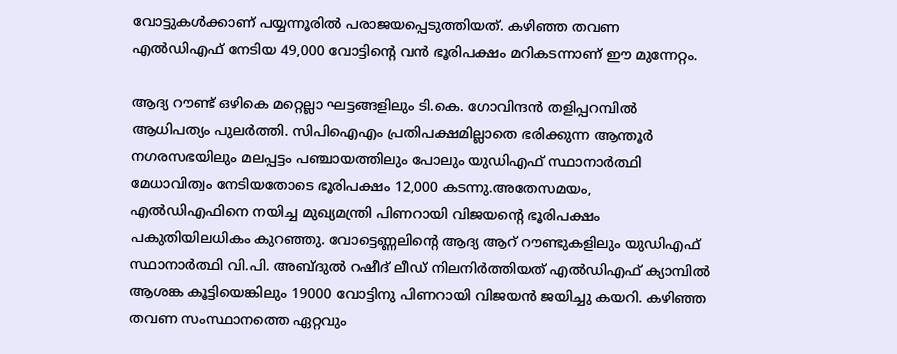വോട്ടുകള്‍ക്കാണ് പയ്യന്നൂരില്‍ പരാജയപ്പെടുത്തിയത്. കഴിഞ്ഞ തവണ എല്‍ഡിഎഫ് നേടിയ 49,000 വോട്ടിന്റെ വന്‍ ഭൂരിപക്ഷം മറികടന്നാണ് ഈ മുന്നേറ്റം.

ആദ്യ റൗണ്ട് ഒഴികെ മറ്റെല്ലാ ഘട്ടങ്ങളിലും ടി.കെ. ഗോവിന്ദന്‍ തളിപ്പറമ്പില്‍ ആധിപത്യം പുലര്‍ത്തി. സിപിഐഎം പ്രതിപക്ഷമില്ലാതെ ഭരിക്കുന്ന ആന്തൂര്‍ നഗരസഭയിലും മലപ്പട്ടം പഞ്ചായത്തിലും പോലും യുഡിഎഫ് സ്ഥാനാര്‍ത്ഥി മേധാവിത്വം നേടിയതോടെ ഭൂരിപക്ഷം 12,000 കടന്നു.അതേസമയം, എല്‍ഡിഎഫിനെ നയിച്ച മുഖ്യമന്ത്രി പിണറായി വിജയന്റെ ഭൂരിപക്ഷം പകുതിയിലധികം കുറഞ്ഞു. വോട്ടെണ്ണലിന്റെ ആദ്യ ആറ് റൗണ്ടുകളിലും യുഡിഎഫ് സ്ഥാനാര്‍ത്ഥി വി.പി. അബ്ദുല്‍ റഷീദ് ലീഡ് നിലനിര്‍ത്തിയത് എല്‍ഡിഎഫ് ക്യാമ്പില്‍ ആശങ്ക കൂട്ടിയെങ്കിലും 19000 വോട്ടിനു പിണറായി വിജയന്‍ ജയിച്ചു കയറി. കഴിഞ്ഞ തവണ സംസ്ഥാനത്തെ ഏറ്റവും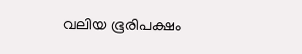വലിയ ഭൂരിപക്ഷം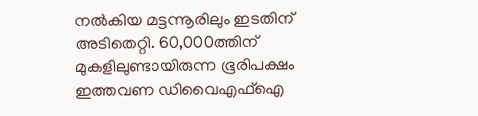നല്‍കിയ മട്ടന്നൂരിലും ഇടതിന് അടിതെറ്റി. 60,000ത്തിന് മുകളിലുണ്ടായിരുന്ന ഭൂരിപക്ഷം ഇത്തവണ ഡിവൈഎഫ്‌ഐ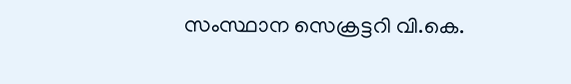സംസ്ഥാന സെക്രട്ടറി വി.കെ.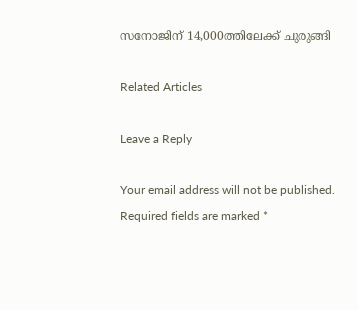സനോജിന് 14,000ത്തിലേക്ക് ചുരുങ്ങി

Related Articles

Leave a Reply

Your email address will not be published. Required fields are marked *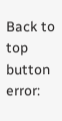Back to top button
error: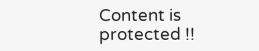Content is protected !!